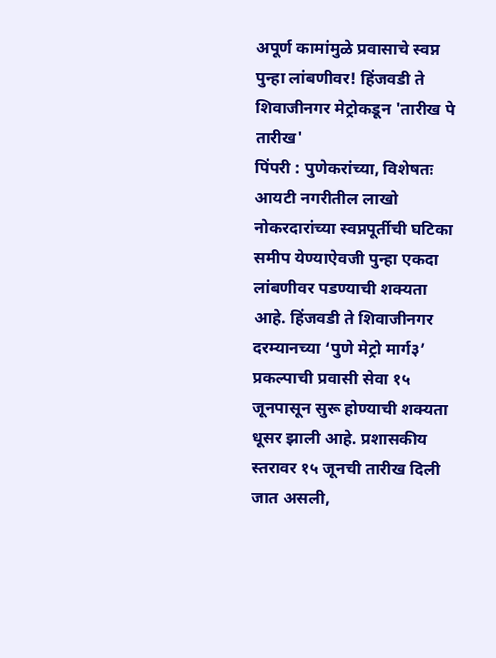अपूर्ण कामांमुळे प्रवासाचे स्वप्न पुन्हा लांबणीवर! हिंजवडी ते शिवाजीनगर मेट्रोकडून 'तारीख पे तारीख'
पिंपरी : पुणेकरांच्या, विशेषतः आयटी नगरीतील लाखो नोकरदारांच्या स्वप्नपूर्तीची घटिका समीप येण्याऐवजी पुन्हा एकदा लांबणीवर पडण्याची शक्यता आहे. हिंजवडी ते शिवाजीनगर दरम्यानच्या ‘पुणे मेट्रो मार्ग३’ प्रकल्पाची प्रवासी सेवा १५ जूनपासून सुरू होण्याची शक्यता धूसर झाली आहे. प्रशासकीय स्तरावर १५ जूनची तारीख दिली जात असली,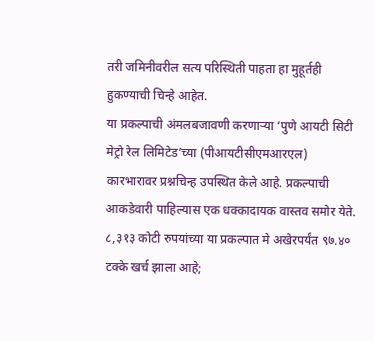तरी जमिनीवरील सत्य परिस्थिती पाहता हा मुहूर्तही हुकण्याची चिन्हे आहेत.
या प्रकल्पाची अंमलबजावणी करणाऱ्या ‘पुणे आयटी सिटी मेट्रो रेल लिमिटेड’च्या (पीआयटीसीएमआरएल) कारभारावर प्रश्नचिन्ह उपस्थित केले आहे. प्रकल्पाची आकडेवारी पाहिल्यास एक धक्कादायक वास्तव समोर येते. ८,३१३ कोटी रुपयांच्या या प्रकल्पात मे अखेरपर्यंत ९७.४० टक्के खर्च झाला आहे;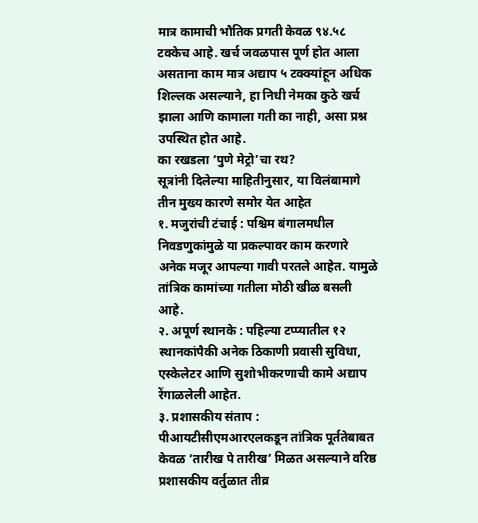मात्र कामाची भौतिक प्रगती केवळ ९४.५८ टक्केच आहे. खर्च जवळपास पूर्ण होत आला असताना काम मात्र अद्याप ५ टक्क्यांहून अधिक शिल्लक असल्याने, हा निधी नेमका कुठे खर्च झाला आणि कामाला गती का नाही, असा प्रश्न उपस्थित होत आहे.
का रखडला ‘पुणे मेट्रो’चा रथ?
सूत्रांनी दिलेल्या माहितीनुसार, या विलंबामागे तीन मुख्य कारणे समोर येत आहेत
१. मजुरांची टंचाई : पश्चिम बंगालमधील निवडणुकांमुळे या प्रकल्पावर काम करणारे अनेक मजूर आपल्या गावी परतले आहेत. यामुळे तांत्रिक कामांच्या गतीला मोठी खीळ बसली आहे.
२. अपूर्ण स्थानके : पहिल्या टप्प्यातील १२ स्थानकांपैकी अनेक ठिकाणी प्रवासी सुविधा, एस्केलेटर आणि सुशोभीकरणाची कामे अद्याप रेंगाळलेली आहेत.
३. प्रशासकीय संताप : पीआयटीसीएमआरएलकडून तांत्रिक पूर्ततेबाबत केवळ ‘तारीख पे तारीख’ मिळत असल्याने वरिष्ठ प्रशासकीय वर्तुळात तीव्र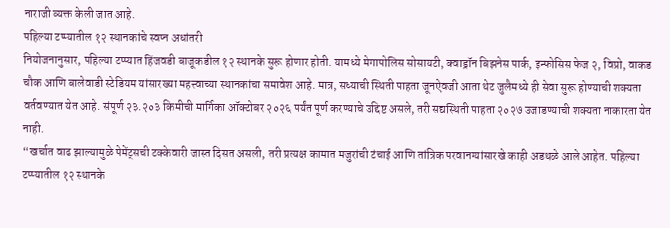नाराजी व्यक्त केली जात आहे.
पहिल्या टप्प्यातील १२ स्थानकांचे स्वप्न अधांतरी
नियोजनानुसार, पहिल्या टप्प्यात हिंजवडी बाजूकडील १२ स्थानके सुरू होणार होती. यामध्ये मेगापोलिस सोसायटी, क्वाड्रॉन बिझनेस पार्क, इन्फोसिस फेज २, विप्रो, वाकड चौक आणि बालेवाडी स्टेडियम यांसारख्या महत्त्वाच्या स्थानकांचा समावेश आहे. मात्र, सध्याची स्थिती पाहता जूनऐवजी आता थेट जुलैमध्ये ही सेवा सुरू होण्याची शक्यता वर्तवण्यात येत आहे. संपूर्ण २३.२०३ किमीची मार्गिका ऑक्टोबर २०२६ पर्यंत पूर्ण करण्याचे उद्दिष्ट असले, तरी सद्यस्थिती पाहता २०२७ उजाडण्याची शक्यता नाकारता येत नाही.
“खर्चात वाढ झाल्यामुळे पेमेंट्सची टक्केवारी जास्त दिसत असली, तरी प्रत्यक्ष कामात मजुरांची टंचाई आणि तांत्रिक परवानग्यांसारखे काही अडथळे आले आहेत. पहिल्या टप्प्यातील १२ स्थानके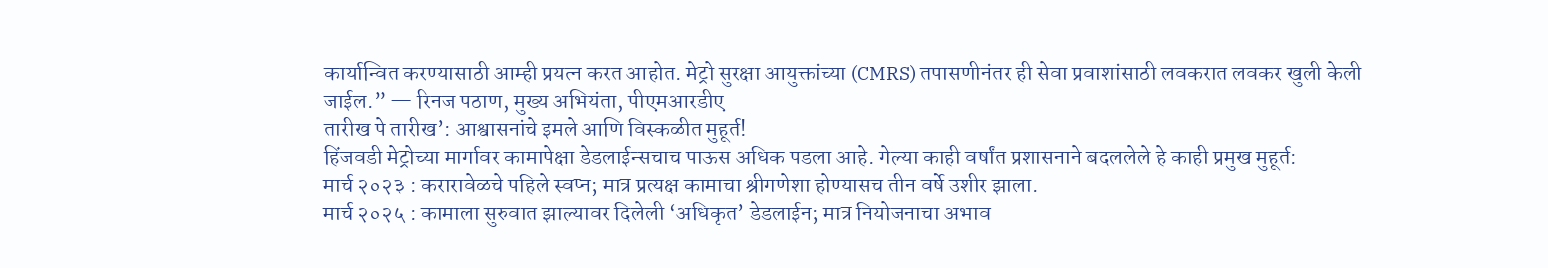कार्यान्वित करण्यासाठी आम्ही प्रयत्न करत आहोत. मेट्रो सुरक्षा आयुक्तांच्या (CMRS) तपासणीनंतर ही सेवा प्रवाशांसाठी लवकरात लवकर खुली केली जाईल.” — रिनज पठाण, मुख्य अभियंता, पीएमआरडीए
तारीख पे तारीख’: आश्वासनांचे इमले आणि विस्कळीत मुहूर्त!
हिंजवडी मेट्रोच्या मार्गावर कामापेक्षा डेडलाईन्सचाच पाऊस अधिक पडला आहे. गेल्या काही वर्षांत प्रशासनाने बदललेले हे काही प्रमुख मुहूर्त:
मार्च २०२३ : करारावेळचे पहिले स्वप्न; मात्र प्रत्यक्ष कामाचा श्रीगणेशा होण्यासच तीन वर्षे उशीर झाला.
मार्च २०२५ : कामाला सुरुवात झाल्यावर दिलेली ‘अधिकृत’ डेडलाईन; मात्र नियोजनाचा अभाव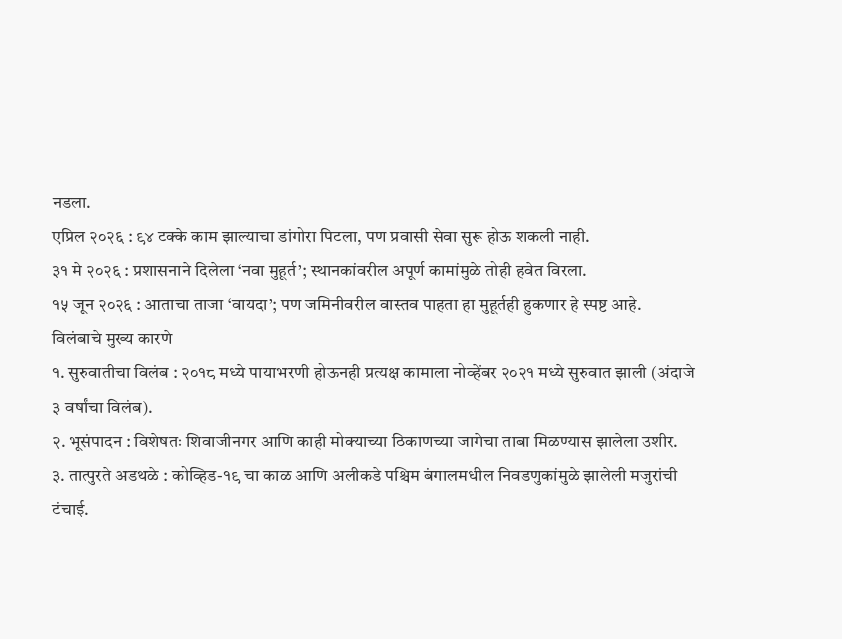नडला.
एप्रिल २०२६ : ९४ टक्के काम झाल्याचा डांगोरा पिटला, पण प्रवासी सेवा सुरू होऊ शकली नाही.
३१ मे २०२६ : प्रशासनाने दिलेला ‘नवा मुहूर्त’; स्थानकांवरील अपूर्ण कामांमुळे तोही हवेत विरला.
१५ जून २०२६ : आताचा ताजा ‘वायदा’; पण जमिनीवरील वास्तव पाहता हा मुहूर्तही हुकणार हे स्पष्ट आहे.
विलंबाचे मुख्य कारणे
१. सुरुवातीचा विलंब : २०१८ मध्ये पायाभरणी होऊनही प्रत्यक्ष कामाला नोव्हेंबर २०२१ मध्ये सुरुवात झाली (अंदाजे ३ वर्षांचा विलंब).
२. भूसंपादन : विशेषतः शिवाजीनगर आणि काही मोक्याच्या ठिकाणच्या जागेचा ताबा मिळण्यास झालेला उशीर.
३. तात्पुरते अडथळे : कोव्हिड-१९ चा काळ आणि अलीकडे पश्चिम बंगालमधील निवडणुकांमुळे झालेली मजुरांची टंचाई.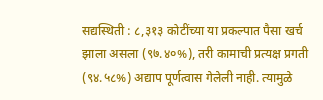सद्यस्थिती : ८,३१३ कोटींच्या या प्रकल्पात पैसा खर्च झाला असला (९७.४०%), तरी कामाची प्रत्यक्ष प्रगती (९४.५८%) अद्याप पूर्णत्वास गेलेली नाही. त्यामुळे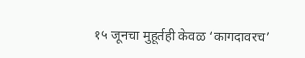१५ जूनचा मुहूर्तही केवळ ‘कागदावरच’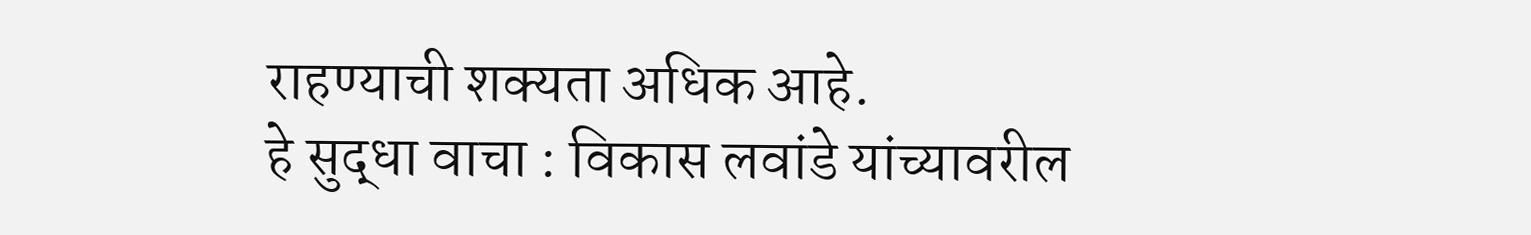राहण्याची शक्यता अधिक आहे.
हे सुद्धा वाचा : विकास लवांडे यांच्यावरील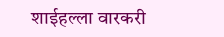शाईहल्ला वारकरी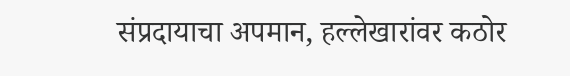संप्रदायाचा अपमान, हल्लेखारांवर कठोर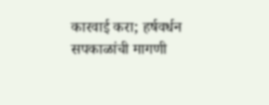कारवाई करा; हर्षवर्धन सपकाळांची मागणी